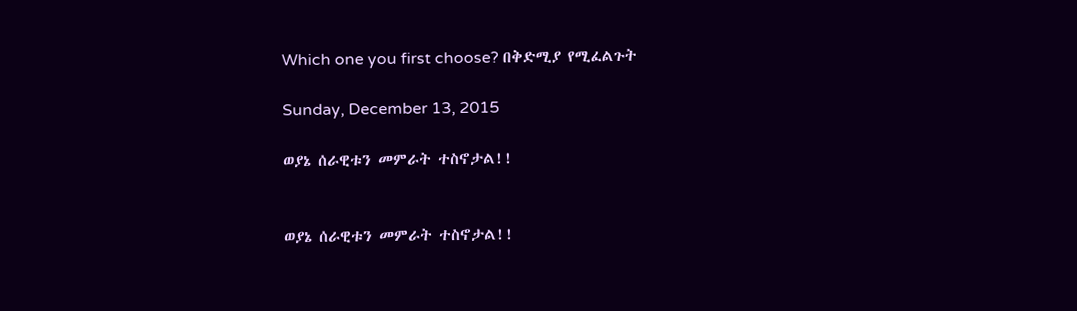Which one you first choose? በቅድሚያ የሚፈልጉት

Sunday, December 13, 2015

ወያኔ ሰራዊቱን መምራት ተስኖታል!!


ወያኔ ሰራዊቱን መምራት ተስኖታል!!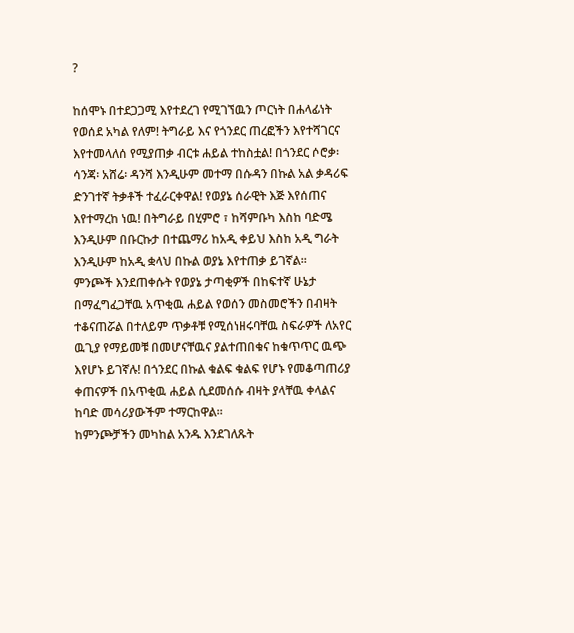?

ከሰሞኑ በተደጋጋሚ እየተደረገ የሚገኘዉን ጦርነት በሐላፊነት የወሰደ አካል የለም! ትግራይ እና የጎንደር ጠረፎችን እየተሻገርና እየተመላለሰ የሚያጠቃ ብርቱ ሐይል ተከስቷል! በጎንደር ሶሮቃ፡ ሳንጃ፡ አሸሬ፡ ዳንሻ እንዲሁም መተማ በሱዳን በኩል አል ቃዳሪፍ ድንገተኛ ትቃቶች ተፈራርቀዋል! የወያኔ ሰራዊት እጅ እየሰጠና እየተማረከ ነዉ! በትግራይ በሂምሮ ፣ ከሻምቡካ እስከ ባድሜ እንዲሁም በቡርኩታ በተጨማሪ ከአዲ ቀይህ እስከ አዲ ግራት እንዲሁም ከአዲ ቋላህ በኩል ወያኔ እየተጠቃ ይገኛል።
ምንጮች እንደጠቀሱት የወያኔ ታጣቂዎች በከፍተኛ ሁኔታ በማፈግፈጋቸዉ አጥቂዉ ሐይል የወሰን መስመሮችን በብዛት ተቆናጠሯል በተለይም ጥቃቶቹ የሚሰነዘሩባቸዉ ስፍራዎች ለአየር ዉጊያ የማይመቹ በመሆናቸዉና ያልተጠበቁና ከቁጥጥር ዉጭ እየሆኑ ይገኛሉ! በጎንደር በኩል ቁልፍ ቁልፍ የሆኑ የመቆጣጠሪያ ቀጠናዎች በአጥቂዉ ሐይል ሲደመሰሱ ብዛት ያላቸዉ ቀላልና ከባድ መሳሪያውችም ተማርከዋል።
ከምንጮቻችን መካከል አንዱ እንደገለጹት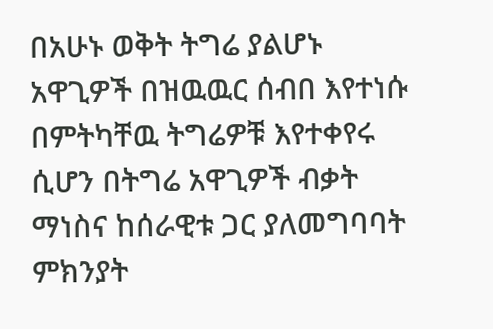በአሁኑ ወቅት ትግሬ ያልሆኑ አዋጊዎች በዝዉዉር ሰብበ እየተነሱ በምትካቸዉ ትግሬዎቹ እየተቀየሩ ሲሆን በትግሬ አዋጊዎች ብቃት ማነስና ከሰራዊቱ ጋር ያለመግባባት ምክንያት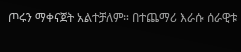ጦሩን ማቀናጀት አልተቻለም። በተጨማሪ እራሱ ሰራዊቱ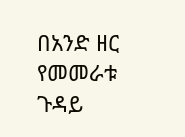በአንድ ዘር የመመራቱ ጉዳይ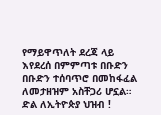የማይዋጥለት ደረጃ ላይ እየደረሰ በምምጣቱ በቡድን በቡድን ተሰባጥሮ በመከፋፈል ለመታዘዝም አስቸጋሪ ሆኗል።
ድል ለኢትዮጵያ ህዝብ !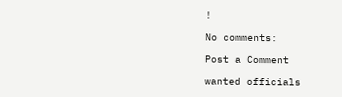!

No comments:

Post a Comment

wanted officials